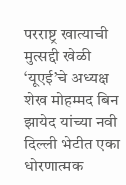परराष्ट्र खात्याची मुत्सद्दी खेळी
‘यूएई‌’चे अध्यक्ष शेख मोहम्मद बिन झायेद यांच्या नवी दिल्ली भेटीत एका धोरणात्मक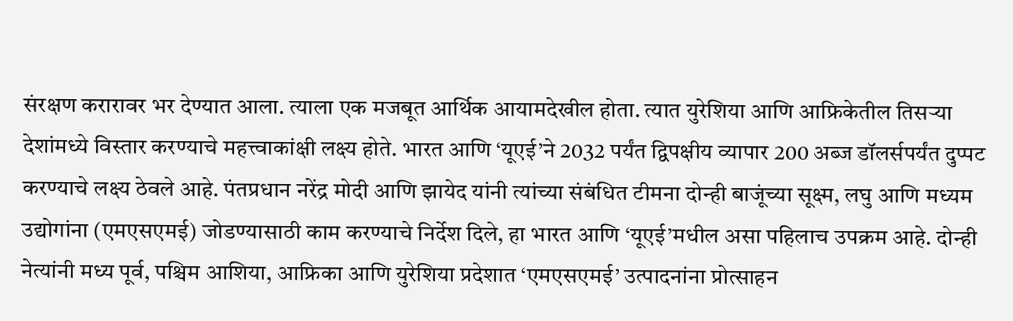संरक्षण करारावर भर देण्यात आला. त्याला एक मजबूत आर्थिक आयामदेखील होता. त्यात युरेशिया आणि आफ्रिकेतील तिसऱ्या देशांमध्ये विस्तार करण्याचे महत्त्वाकांक्षी लक्ष्य होते. भारत आणि ‌‘यूएई‌’ने 2032 पर्यंत द्विपक्षीय व्यापार 200 अब्ज डॉलर्सपर्यंत दुप्पट करण्याचे लक्ष्य ठेवले आहे. पंतप्रधान नरेंद्र मोदी आणि झायेद यांनी त्यांच्या संबंधित टीमना दोन्ही बाजूंच्या सूक्ष्म, लघु आणि मध्यम उद्योगांना (एमएसएमई) जोडण्यासाठी काम करण्याचे निर्देश दिले, हा भारत आणि ‌‘यूएई‌’मधील असा पहिलाच उपक्रम आहे. दोन्ही नेत्यांनी मध्य पूर्व, पश्चिम आशिया, आफ्रिका आणि युरेशिया प्रदेशात ‌‘एमएसएमई‌’ उत्पादनांना प्रोत्साहन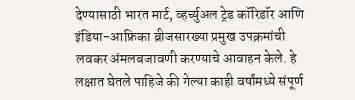देण्यासाठी भारत मार्ट, व्हर्च्युअल ट्रेड कॉरिडॉर आणि इंडिया-आफ्रिका ब्रीजसारख्या प्रमुख उपक्रमांची लवकर अंमलबजावणी करण्याचे आवाहन केले. हे लक्षात घेतले पाहिजे की गेल्या काही वर्षांमध्ये संपूर्ण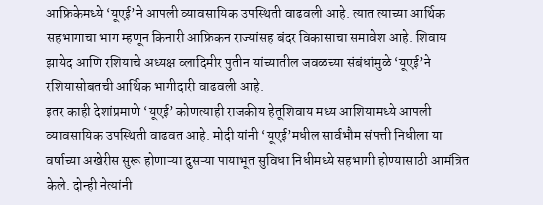आफ्रिकेमध्ये ‌‘यूएई‌’ने आपली व्यावसायिक उपस्थिती वाढवली आहे. त्यात त्याच्या आर्थिक सहभागाचा भाग म्हणून किनारी आफ्रिकन राज्यांसह बंदर विकासाचा समावेश आहे. शिवाय झायेद आणि रशियाचे अध्यक्ष व्लादिमीर पुतीन यांच्यातील जवळच्या संबंधांमुळे ‌‘यूएई‌’ने रशियासोबतची आर्थिक भागीदारी वाढवली आहे.
इतर काही देशांप्रमाणे ‌‘यूएई‌’ कोणत्याही राजकीय हेतूशिवाय मध्य आशियामध्ये आपली व्यावसायिक उपस्थिती वाढवत आहे. मोदी यांनी ‌‘यूएई‌’मधील सार्वभौम संपत्ती निधीला या वर्षाच्या अखेरीस सुरू होणाऱ्या दुसऱ्या पायाभूत सुविधा निधीमध्ये सहभागी होण्यासाठी आमंत्रित केले. दोन्ही नेत्यांनी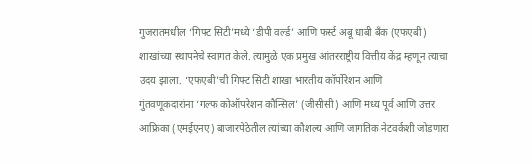गुजरातमधील ‌‘गिफ्ट सिटी‌’मध्ये ‌‘डीपी वर्ल्ड‌’ आणि फर्स्ट अबू धाबी बँक (एफएबी) शाखांच्या स्थापनेचे स्वागत केले. त्यामुळे एक प्रमुख आंतरराष्ट्रीय वित्तीय केंद्र म्हणून त्याचा उदय झाला. ‘एफएबी‌’ची गिफ्ट सिटी शाखा भारतीय कॉर्पोरेशन आणि गुंतवणूकदारांना ‌‘गल्फ कोऑपरेशन कौन्सिल‌’ (जीसीसी) आणि मध्य पूर्व आणि उत्तर आफ्रिका (एमईएनए) बाजारपेठेतील त्यांच्या कौशल्य आणि जागतिक नेटवर्कशी जोडणारा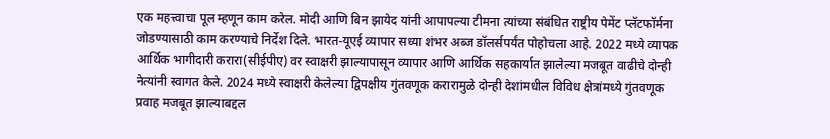एक महत्त्वाचा पूल म्हणून काम करेल. मोदी आणि बिन झायेद यांनी आपापल्या टीमना त्यांच्या संबंधित राष्ट्रीय पेमेंट प्लॅटफॉर्मना जोडण्यासाठी काम करण्याचे निर्देश दिले. भारत-यूएई व्यापार सध्या शंभर अब्ज डॉलर्सपर्यंत पोहोचला आहे. 2022 मध्ये व्यापक आर्थिक भागीदारी करारा(सीईपीए) वर स्वाक्षरी झाल्यापासून व्यापार आणि आर्थिक सहकार्यात झालेल्या मजबूत वाढीचे दोन्ही नेत्यांनी स्वागत केले. 2024 मध्ये स्वाक्षरी केलेल्या द्विपक्षीय गुंतवणूक करारामुळे दोन्ही देशांमधील विविध क्षेत्रांमध्ये गुंतवणूक प्रवाह मजबूत झाल्याबद्दल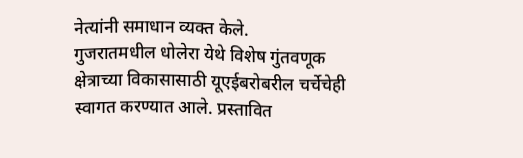नेत्यांनी समाधान व्यक्त केले.
गुजरातमधील धोलेरा येथे विशेष गुंतवणूक क्षेत्राच्या विकासासाठी यूएईबरोबरील चर्चेचेही स्वागत करण्यात आले. प्रस्तावित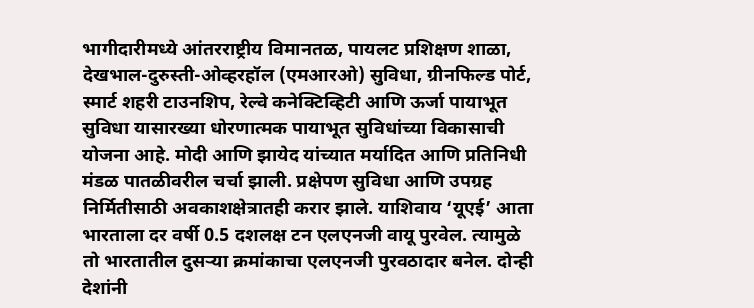भागीदारीमध्ये आंतरराष्ट्रीय विमानतळ, पायलट प्रशिक्षण शाळा, देखभाल-दुरुस्ती-ओव्हरहॉल (एमआरओ) सुविधा, ग्रीनफिल्ड पोर्ट, स्मार्ट शहरी टाउनशिप, रेल्वे कनेक्टिव्हिटी आणि ऊर्जा पायाभूत सुविधा यासारख्या धोरणात्मक पायाभूत सुविधांच्या विकासाची योजना आहे. मोदी आणि झायेद यांच्यात मर्यादित आणि प्रतिनिधी मंडळ पातळीवरील चर्चा झाली. प्रक्षेपण सुविधा आणि उपग्रह निर्मितीसाठी अवकाशक्षेत्रातही करार झाले. याशिवाय ‌‘यूएई‌’ आता भारताला दर वर्षी 0.5 दशलक्ष टन एलएनजी वायू पुरवेल. त्यामुळे तो भारतातील दुसऱ्या क्रमांकाचा एलएनजी पुरवठादार बनेल. दोन्ही देशांनी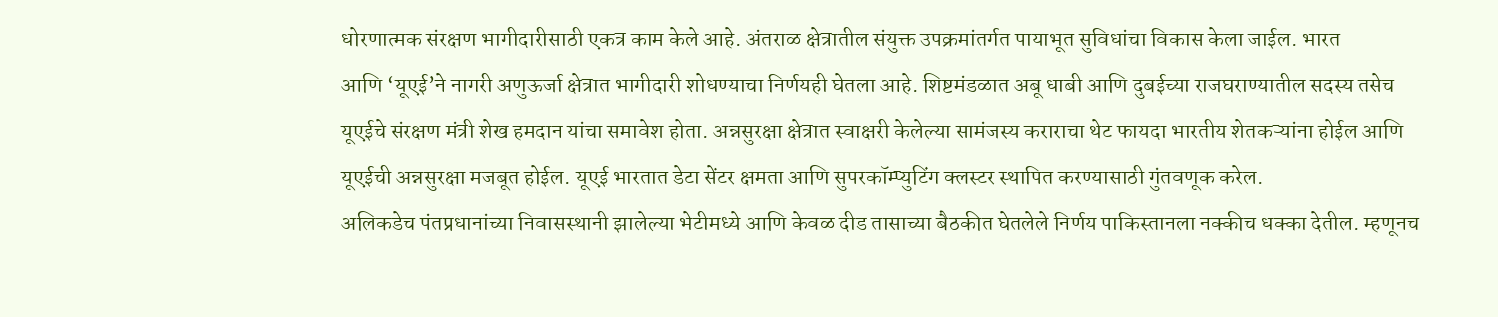धोरणात्मक संरक्षण भागीदारीसाठी एकत्र काम केले आहे. अंतराळ क्षेत्रातील संयुक्त उपक्रमांतर्गत पायाभूत सुविधांचा विकास केला जाईल. भारत आणि ‌‘यूएई‌’ने नागरी अणुऊर्जा क्षेत्रात भागीदारी शोधण्याचा निर्णयही घेतला आहे. शिष्टमंडळात अबू धाबी आणि दुबईच्या राजघराण्यातील सदस्य तसेच यूएईचे संरक्षण मंत्री शेख हमदान यांचा समावेश होता. अन्नसुरक्षा क्षेत्रात स्वाक्षरी केलेल्या सामंजस्य कराराचा थेट फायदा भारतीय शेतकऱ्यांना होईल आणि यूएईची अन्नसुरक्षा मजबूत होईल. यूएई भारतात डेटा सेंटर क्षमता आणि सुपरकॉम्प्युटिंग क्लस्टर स्थापित करण्यासाठी गुंतवणूक करेल.
अलिकडेच पंतप्रधानांच्या निवासस्थानी झालेल्या भेटीमध्ये आणि केवळ दीड तासाच्या बैठकीत घेतलेले निर्णय पाकिस्तानला नक्कीच धक्का देतील. म्हणूनच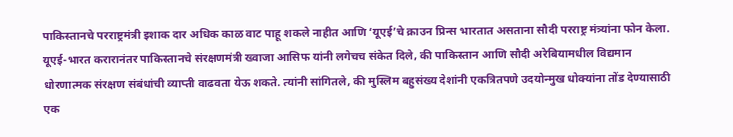पाकिस्तानचे परराष्ट्रमंत्री इशाक दार अधिक काळ वाट पाहू शकले नाहीत आणि ‌‘यूएई‌’चे क्राउन प्रिन्स भारतात असताना सौदी परराष्ट्र मंत्र्यांना फोन केला. यूएई-भारत करारानंतर पाकिस्तानचे संरक्षणमंत्री ख्वाजा आसिफ यांनी लगेचच संकेत दिले, की पाकिस्तान आणि सौदी अरेबियामधील विद्यमान धोरणात्मक संरक्षण संबंधांची व्याप्ती वाढवता येऊ शकते. त्यांनी सांगितले, की मुस्लिम बहुसंख्य देशांनी एकत्रितपणे उदयोन्मुख धोक्यांना तोंड देण्यासाठी एक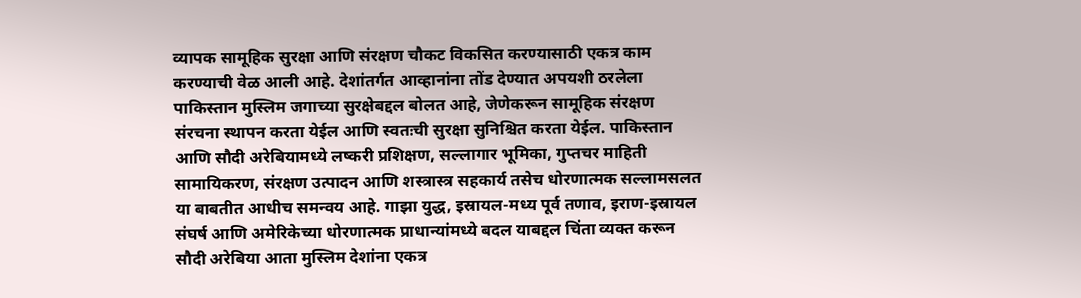व्यापक सामूहिक सुरक्षा आणि संरक्षण चौकट विकसित करण्यासाठी एकत्र काम करण्याची वेळ आली आहे. देशांतर्गत आव्हानांना तोंड देण्यात अपयशी ठरलेला पाकिस्तान मुस्लिम जगाच्या सुरक्षेबद्दल बोलत आहे, जेणेकरून सामूहिक संरक्षण संरचना स्थापन करता येईल आणि स्वतःची सुरक्षा सुनिश्चित करता येईल. पाकिस्तान आणि सौदी अरेबियामध्ये लष्करी प्रशिक्षण, सल्लागार भूमिका, गुप्तचर माहिती सामायिकरण, संरक्षण उत्पादन आणि शस्त्रास्त्र सहकार्य तसेच धोरणात्मक सल्लामसलत या बाबतीत आधीच समन्वय आहे. गाझा युद्ध, इस्रायल-मध्य पूर्व तणाव, इराण-इस्रायल संघर्ष आणि अमेरिकेच्या धोरणात्मक प्राधान्यांमध्ये बदल याबद्दल चिंता व्यक्त करून सौदी अरेबिया आता मुस्लिम देशांना एकत्र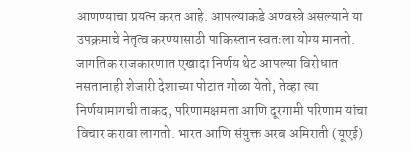आणण्याचा प्रयत्न करत आहे. आपल्याकडे अण्वस्त्रे असल्याने या उपक्रमाचे नेतृत्व करण्यासाठी पाकिस्तान स्वतःला योग्य मानतो.
जागतिक राजकारणात एखादा निर्णय थेट आपल्या विरोधात नसतानाही शेजारी देशाच्या पोटात गोळा येतो, तेव्हा त्या निर्णयामागची ताकद, परिणामक्षमता आणि दूरगामी परिणाम यांचा विचार करावा लागतो. भारत आणि संयुक्त अरब अमिराती (यूएई)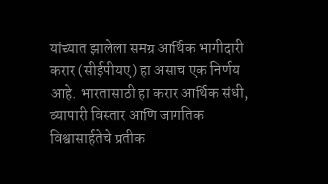यांच्यात झालेला समग्र आर्थिक भागीदारी करार (सीईपीयए) हा असाच एक निर्णय आहे. भारतासाठी हा करार आर्थिक संधी, व्यापारी विस्तार आणि जागतिक विश्वासार्हतेचे प्रतीक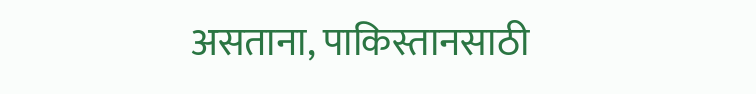असताना, पाकिस्तानसाठी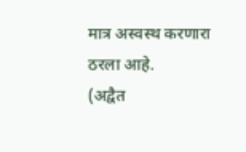मात्र अस्वस्थ करणारा ठरला आहे.
(अद्वैत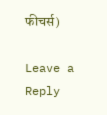फीचर्स)

Leave a Reply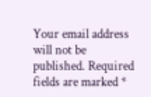Your email address will not be published. Required fields are marked *